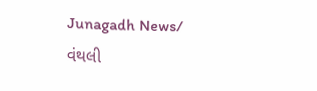Junagadh News/ વંથલી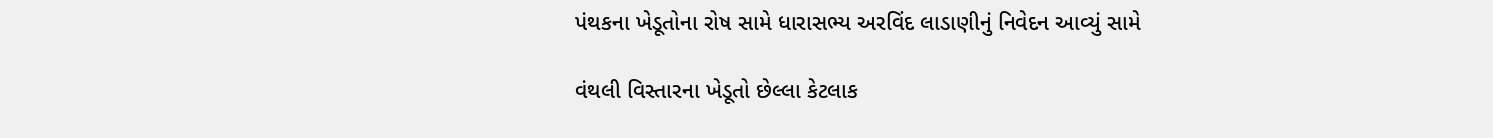પંથકના ખેડૂતોના રોષ સામે ધારાસભ્ય અરવિંદ લાડાણીનું નિવેદન આવ્યું સામે

વંથલી વિસ્તારના ખેડૂતો છેલ્લા કેટલાક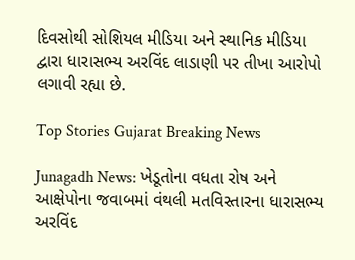દિવસોથી સોશિયલ મીડિયા અને સ્થાનિક મીડિયા દ્વારા ધારાસભ્ય અરવિંદ લાડાણી પર તીખા આરોપો લગાવી રહ્યા છે.

Top Stories Gujarat Breaking News

Junagadh News: ખેડૂતોના વધતા રોષ અને આક્ષેપોના જવાબમાં વંથલી મતવિસ્તારના ધારાસભ્ય અરવિંદ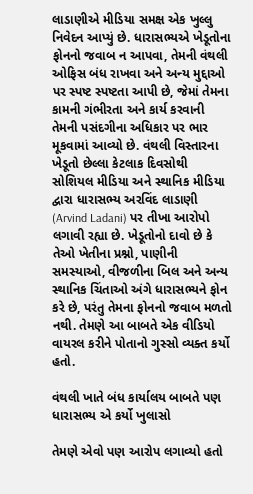લાડાણીએ મીડિયા સમક્ષ એક ખુલ્લુ નિવેદન આપ્યું છે. ધારાસભ્યએ ખેડૂતોના ફોનનો જવાબ ન આપવા, તેમની વંથલી ઓફિસ બંધ રાખવા અને અન્ય મુદ્દાઓ પર સ્પષ્ટ સ્પષ્ટતા આપી છે, જેમાં તેમના કામની ગંભીરતા અને કાર્ય કરવાની તેમની પસંદગીના અધિકાર પર ભાર મૂકવામાં આવ્યો છે. વંથલી વિસ્તારના ખેડૂતો છેલ્લા કેટલાક દિવસોથી સોશિયલ મીડિયા અને સ્થાનિક મીડિયા દ્વારા ધારાસભ્ય અરવિંદ લાડાણી (Arvind Ladani) પર તીખા આરોપો લગાવી રહ્યા છે. ખેડૂતોનો દાવો છે કે તેઓ ખેતીના પ્રશ્નો, પાણીની સમસ્યાઓ, વીજળીના બિલ અને અન્ય સ્થાનિક ચિંતાઓ અંગે ધારાસભ્યને ફોન કરે છે, પરંતુ તેમના ફોનનો જવાબ મળતો નથી. તેમણે આ બાબતે એક વીડિયો વાયરલ કરીને પોતાનો ગુસ્સો વ્યક્ત કર્યો હતો.

વંથલી ખાતે બંધ કાર્યાલય બાબતે પણ ધારાસભ્ય એ કર્યો ખુલાસો

તેમણે એવો પણ આરોપ લગાવ્યો હતો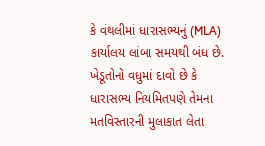કે વંથલીમાં ધારાસભ્યનું (MLA) કાર્યાલય લાંબા સમયથી બંધ છે. ખેડૂતોનો વધુમાં દાવો છે કે ધારાસભ્ય નિયમિતપણે તેમના મતવિસ્તારની મુલાકાત લેતા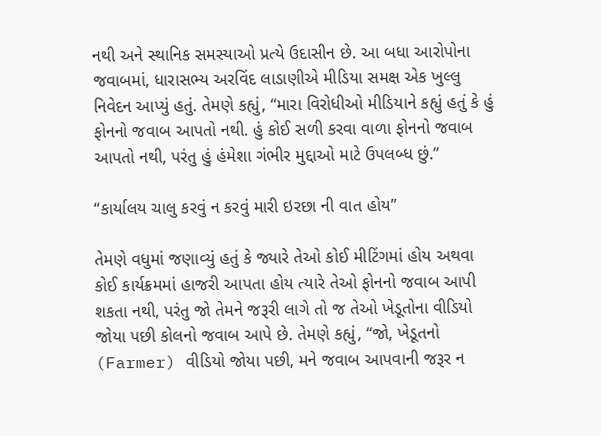નથી અને સ્થાનિક સમસ્યાઓ પ્રત્યે ઉદાસીન છે. આ બધા આરોપોના જવાબમાં, ધારાસભ્ય અરવિંદ લાડાણીએ મીડિયા સમક્ષ એક ખુલ્લુ નિવેદન આપ્યું હતું. તેમણે કહ્યું, “મારા વિરોધીઓ મીડિયાને કહ્યું હતું કે હું ફોનનો જવાબ આપતો નથી. હું કોઈ સળી કરવા વાળા ફોનનો જવાબ આપતો નથી, પરંતુ હું હંમેશા ગંભીર મુદ્દાઓ માટે ઉપલબ્ધ છું.”

“કાર્યાલય ચાલુ કરવું ન કરવું મારી ઇરછા ની વાત હોય”

તેમણે વધુમાં જણાવ્યું હતું કે જ્યારે તેઓ કોઈ મીટિંગમાં હોય અથવા કોઈ કાર્યક્રમમાં હાજરી આપતા હોય ત્યારે તેઓ ફોનનો જવાબ આપી શકતા નથી, પરંતુ જો તેમને જરૂરી લાગે તો જ તેઓ ખેડૂતોના વીડિયો જોયા પછી કોલનો જવાબ આપે છે. તેમણે કહ્યું, “જો, ખેડૂતનો (Farmer) વીડિયો જોયા પછી, મને જવાબ આપવાની જરૂર ન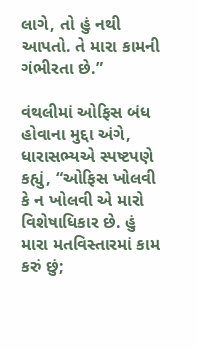લાગે, તો હું નથી આપતો. તે મારા કામની ગંભીરતા છે.”

વંથલીમાં ઓફિસ બંધ હોવાના મુદ્દા અંગે, ધારાસભ્યએ સ્પષ્ટપણે કહ્યું, “ઓફિસ ખોલવી કે ન ખોલવી એ મારો વિશેષાધિકાર છે. હું મારા મતવિસ્તારમાં કામ કરું છું;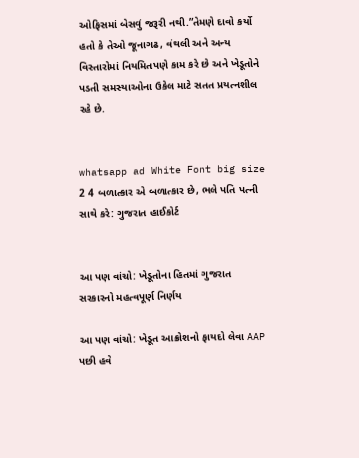ઓફિસમાં બેસવું જરૂરી નથી.”તેમણે દાવો કર્યો હતો કે તેઓ જૂનાગઢ, વંથલી અને અન્ય વિસ્તારોમાં નિયમિતપણે કામ કરે છે અને ખેડૂતોને પડતી સમસ્યાઓના ઉકેલ માટે સતત પ્રયત્નશીલ રહે છે.


whatsapp ad White Font big size 2 4 બળાત્કાર એ બળાત્કાર છે, ભલે પતિ પત્ની સાથે કરે: ગુજરાત હાઈકોર્ટ


આ પણ વાંચો: ખેડૂતોના હિતમાં ગુજરાત સરકારનો મહત્વપૂર્ણ નિર્ણય

આ પણ વાંચો: ખેડૂત આક્રોશનો ફાયદો લેવા AAP પછી હવે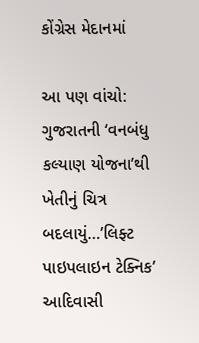કોંગ્રેસ મેદાનમાં

આ પણ વાંચો: ગુજરાતની ‘વનબંધુ કલ્યાણ યોજના’થી ખેતીનું ચિત્ર બદલાયું…’લિફ્ટ પાઇપલાઇન ટેક્નિક’ આદિવાસી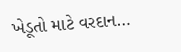ખેડૂતો માટે વરદાન…